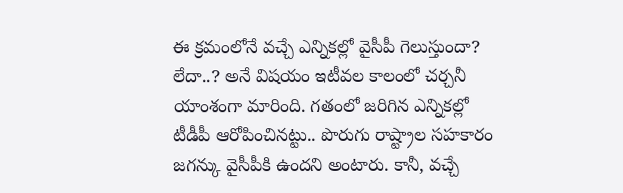ఈ క్రమంలోనే వచ్చే ఎన్నికల్లో వైసీపీ గెలుస్తుందా? లేదా..? అనే విషయం ఇటీవల కాలంలో చర్చనీ యాంశంగా మారింది. గతంలో జరిగిన ఎన్నికల్లో టీడీపీ ఆరోపించినట్టు.. పొరుగు రాష్ట్రాల సహకారం జగన్కు వైసీపీకి ఉందని అంటారు. కానీ, వచ్చే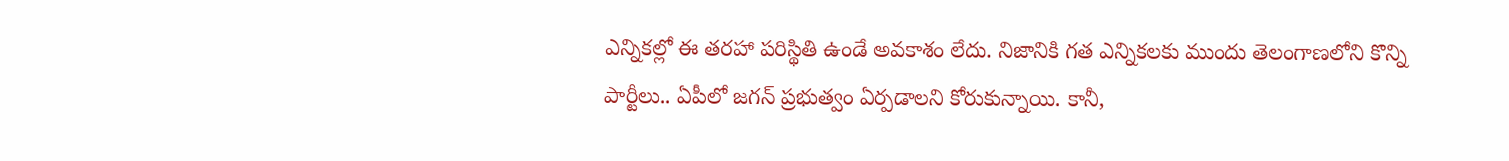ఎన్నికల్లో ఈ తరహా పరిస్థితి ఉండే అవకాశం లేదు. నిజానికి గత ఎన్నికలకు ముందు తెలంగాణలోని కొన్ని పార్టీలు.. ఏపీలో జగన్ ప్రభుత్వం ఏర్పడాలని కోరుకున్నాయి. కానీ,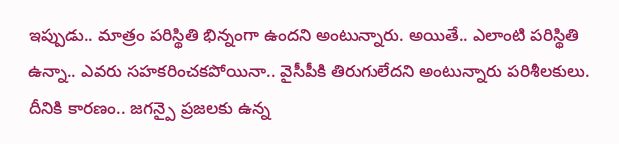ఇప్పుడు.. మాత్రం పరిస్థితి భిన్నంగా ఉందని అంటున్నారు. అయితే.. ఎలాంటి పరిస్థితి ఉన్నా.. ఎవరు సహకరించకపోయినా.. వైసీపీకి తిరుగులేదని అంటున్నారు పరిశీలకులు.
దీనికి కారణం.. జగన్పై ప్రజలకు ఉన్న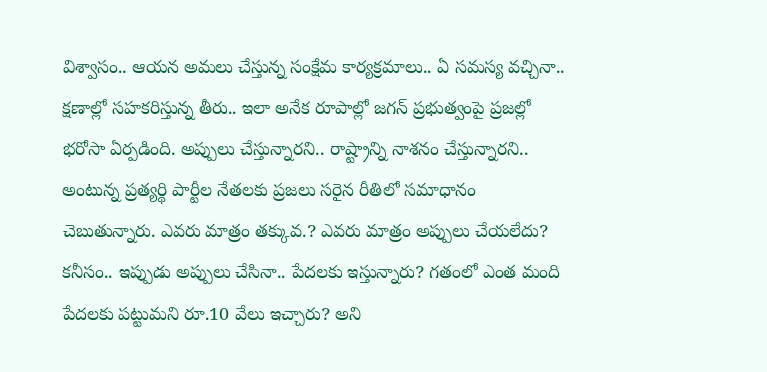విశ్వాసం.. ఆయన అమలు చేస్తున్న సంక్షేమ కార్యక్రమాలు.. ఏ సమస్య వచ్చినా.. క్షణాల్లో సహకరిస్తున్న తీరు.. ఇలా అనేక రూపాల్లో జగన్ ప్రభుత్వంపై ప్రజల్లో భరోసా ఏర్పడింది. అప్పులు చేస్తున్నారని.. రాష్ట్రాన్ని నాశనం చేస్తున్నారని.. అంటున్న ప్రత్యర్థి పార్టీల నేతలకు ప్రజలు సరైన రీతిలో సమాధానం చెబుతున్నారు. ఎవరు మాత్రం తక్కువ.? ఎవరు మాత్రం అప్పులు చేయలేదు? కనీసం.. ఇప్పుడు అప్పులు చేసినా.. పేదలకు ఇస్తున్నారు? గతంలో ఎంత మంది పేదలకు పట్టుమని రూ.10 వేలు ఇచ్చారు? అని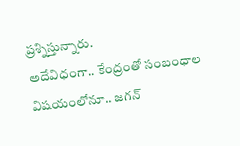ప్రశ్నిస్తున్నారు.
అదేవిధంగా.. కేంద్రంతో సంబంధాల విషయంలోనూ.. జగన్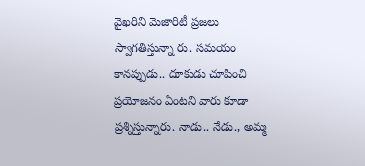వైఖరిని మెజారిటీ ప్రజలు స్వాగతిస్తున్నా రు. సమయం కానప్పుడు.. దూకుడు చూపించి ప్రయోజనం ఏంటని వారు కూడా ప్రశ్నిస్తున్నారు. నాడు.. నేడు., అమ్మ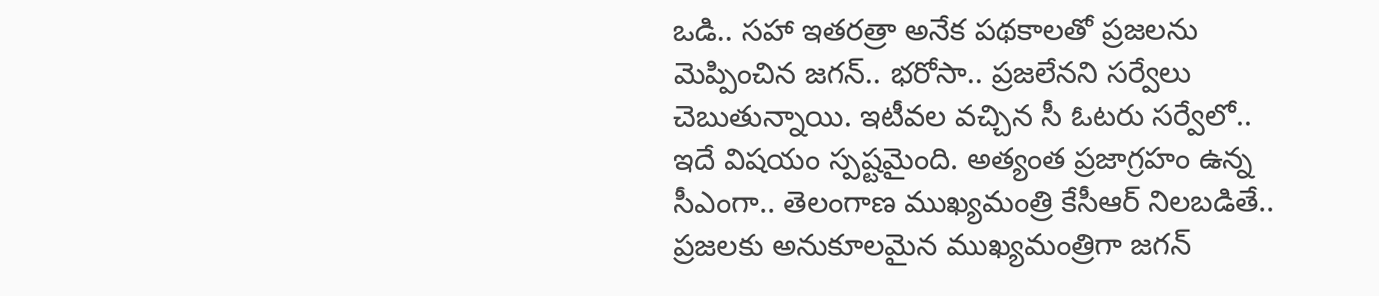ఒడి.. సహా ఇతరత్రా అనేక పథకాలతో ప్రజలను మెప్పించిన జగన్.. భరోసా.. ప్రజలేనని సర్వేలు చెబుతున్నాయి. ఇటీవల వచ్చిన సీ ఓటరు సర్వేలో.. ఇదే విషయం స్పష్టమైంది. అత్యంత ప్రజాగ్రహం ఉన్న సీఎంగా.. తెలంగాణ ముఖ్యమంత్రి కేసీఆర్ నిలబడితే.. ప్రజలకు అనుకూలమైన ముఖ్యమంత్రిగా జగన్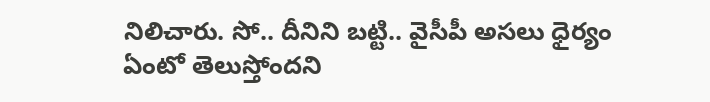నిలిచారు. సో.. దీనిని బట్టి.. వైసీపీ అసలు ధైర్యం ఏంటో తెలుస్తోందని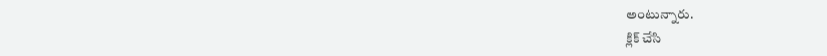అంటున్నారు.
క్లిక్ చేసి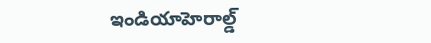ఇండియాహెరాల్డ్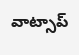వాట్సాప్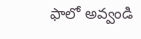ఫాలో అవ్వండి